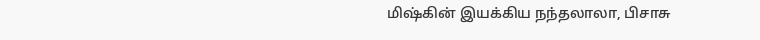மிஷ்கின் இயக்கிய நந்தலாலா, பிசாசு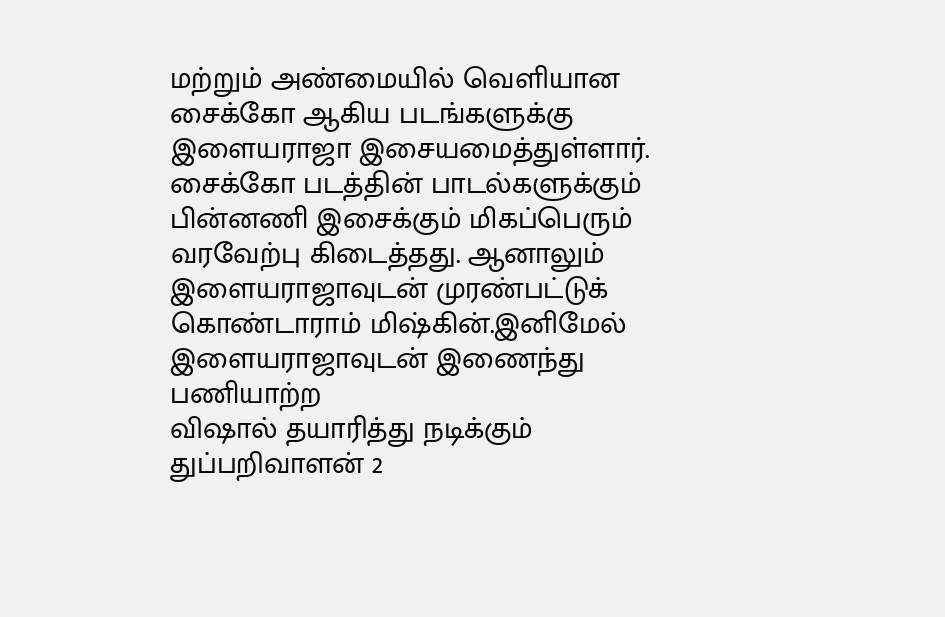மற்றும் அண்மையில் வெளியான சைக்கோ ஆகிய படங்களுக்கு இளையராஜா இசையமைத்துள்ளார். சைக்கோ படத்தின் பாடல்களுக்கும் பின்னணி இசைக்கும் மிகப்பெரும் வரவேற்பு கிடைத்தது. ஆனாலும் இளையராஜாவுடன் முரண்பட்டுக் கொண்டாராம் மிஷ்கின்.இனிமேல் இளையராஜாவுடன் இணைந்து பணியாற்ற
விஷால் தயாரித்து நடிக்கும் துப்பறிவாளன் 2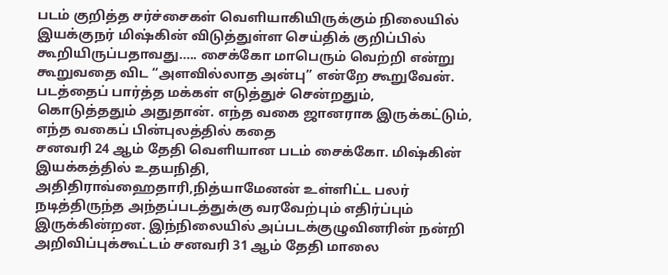படம் குறித்த சர்ச்சைகள் வெளியாகியிருக்கும் நிலையில் இயக்குநர் மிஷ்கின் விடுத்துள்ள செய்திக் குறிப்பில் கூறியிருப்பதாவது….. சைக்கோ மாபெரும் வெற்றி என்று கூறுவதை விட “அளவில்லாத அன்பு” என்றே கூறுவேன். படத்தைப் பார்த்த மக்கள் எடுத்துச் சென்றதும், கொடுத்ததும் அதுதான். எந்த வகை ஜானராக இருக்கட்டும், எந்த வகைப் பின்புலத்தில் கதை
சனவரி 24 ஆம் தேதி வெளியான படம் சைக்கோ. மிஷ்கின் இயக்கத்தில் உதயநிதி, அதிதிராவ்ஹைதாரி,நித்யாமேனன் உள்ளிட்ட பலர் நடித்திருந்த அந்தப்படத்துக்கு வரவேற்பும் எதிர்ப்பும் இருக்கின்றன. இந்நிலையில் அப்படக்குழுவினரின் நன்றி அறிவிப்புக்கூட்டம் சனவரி 31 ஆம் தேதி மாலை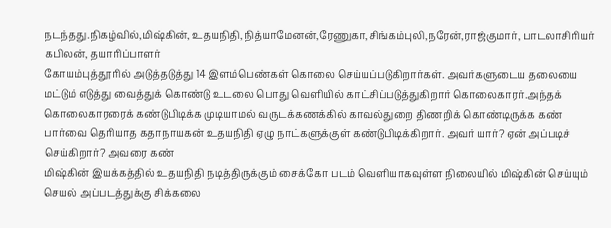நடந்தது.நிகழ்வில்,மிஷ்கின், உதயநிதி,நித்யாமேனன்,ரேணுகா,சிங்கம்புலி,நரேன்,ராஜ்குமார், பாடலாசிரியர் கபிலன், தயாரிப்பாளர்
கோயம்புத்தூரில் அடுத்தடுத்து 14 இளம்பெண்கள் கொலை செய்யப்படுகிறார்கள். அவர்களுடைய தலையை மட்டும் எடுத்து வைத்துக் கொண்டு உடலை பொது வெளியில் காட்சிப்படுத்துகிறார் கொலைகாரர்.அந்தக் கொலைகாரரைக் கண்டுபிடிக்க முடியாமல் வருடக்கணக்கில் காவல்துறை திணறிக் கொண்டிருக்க கண் பார்வை தெரியாத கதாநாயகன் உதயநிதி ஏழு நாட்களுக்குள் கண்டுபிடிக்கிறார். அவர் யார்? ஏன் அப்படிச் செய்கிறார்? அவரை கண்
மிஷ்கின் இயக்கத்தில் உதயநிதி நடித்திருக்கும் சைக்கோ படம் வெளியாகவுள்ள நிலையில் மிஷ்கின் செய்யும் செயல் அப்படத்துக்கு சிக்கலை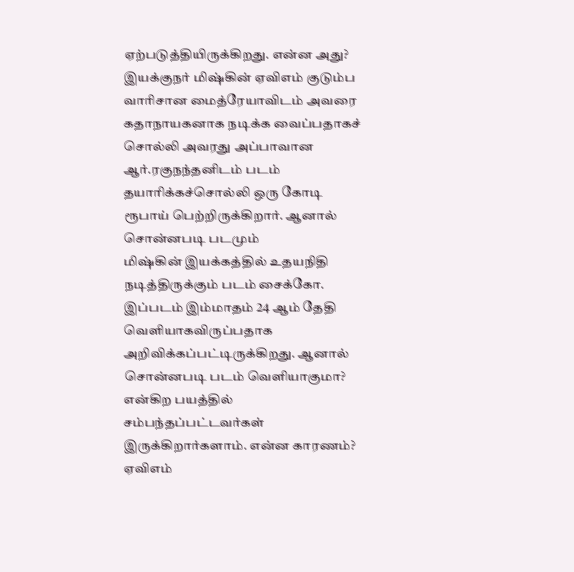ஏற்படுத்தியிருக்கிறது. என்ன அது? இயக்குநர் மிஷ்கின் ஏவிஎம் குடும்ப வாரிசான மைத்ரேயாவிடம் அவரை கதாநாயகனாக நடிக்க வைப்பதாகச் சொல்லி அவரது அப்பாவான ஆர்.ரகுநந்தனிடம் படம் தயாரிக்கச்சொல்லி ஒரு கோடி ரூபாய் பெற்றிருக்கிறார். ஆனால் சொன்னபடி படமும்
மிஷ்கின் இயக்கத்தில் உதயநிதி நடித்திருக்கும் படம் சைக்கோ. இப்படம் இம்மாதம் 24 ஆம் தேதி வெளியாகவிருப்பதாக அறிவிக்கப்பட்டிருக்கிறது. ஆனால் சொன்னபடி படம் வெளியாகுமா? என்கிற பயத்தில் சம்பந்தப்பட்டவர்கள் இருக்கிறார்களாம். என்ன காரணம்? ஏவிஎம்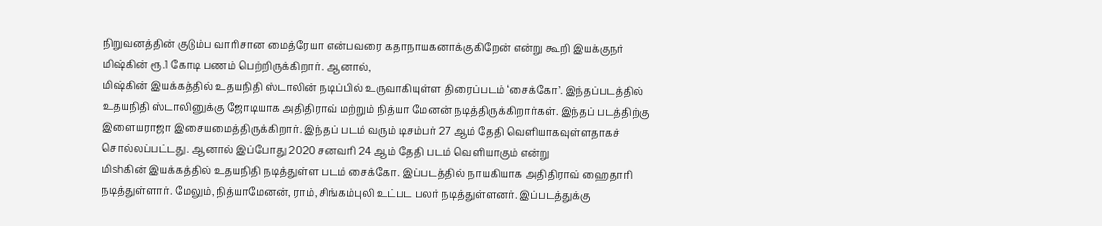நிறுவனத்தின் குடும்ப வாரிசான மைத்ரேயா என்பவரை கதாநாயகனாக்குகிறேன் என்று கூறி இயக்குநர் மிஷ்கின் ரூ.1 கோடி பணம் பெற்றிருக்கிறார். ஆனால்,
மிஷ்கின் இயக்கத்தில் உதயநிதி ஸ்டாலின் நடிப்பில் உருவாகியுள்ள திரைப்படம் ‘சைக்கோ’. இந்தப்படத்தில் உதயநிதி ஸ்டாலினுக்கு ஜோடியாக அதிதிராவ் மற்றும் நித்யா மேனன் நடித்திருக்கிறார்கள். இந்தப் படத்திற்கு இளையராஜா இசையமைத்திருக்கிறார். இந்தப் படம் வரும் டிசம்பர் 27 ஆம் தேதி வெளியாகவுள்ளதாகச் சொல்லப்பட்டது. ஆனால் இப்போது 2020 சனவரி 24 ஆம் தேதி படம் வெளியாகும் என்று
மிshகின் இயக்கத்தில் உதயநிதி நடித்துள்ள படம் சைக்கோ. இப்படத்தில் நாயகியாக அதிதிராவ் ஹைதாரி நடித்துள்ளார். மேலும்,நித்யாமேனன், ராம்,சிங்கம்புலி உட்பட பலர் நடித்துள்ளனர். இப்படத்துக்கு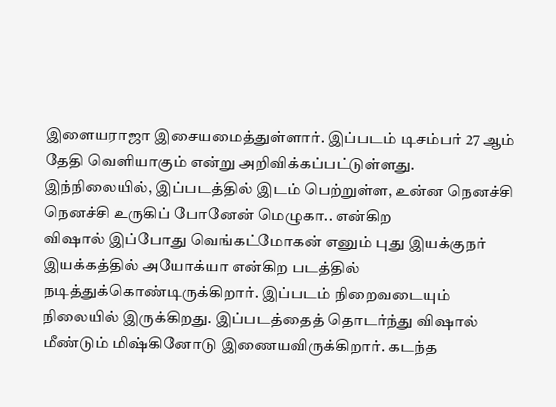இளையராஜா இசையமைத்துள்ளார். இப்படம் டிசம்பர் 27 ஆம் தேதி வெளியாகும் என்று அறிவிக்கப்பட்டுள்ளது. இந்நிலையில், இப்படத்தில் இடம் பெற்றுள்ள, உன்ன நெனச்சி நெனச்சி உருகிப் போனேன் மெழுகா.. என்கிற
விஷால் இப்போது வெங்கட்மோகன் எனும் புது இயக்குநர் இயக்கத்தில் அயோக்யா என்கிற படத்தில் நடித்துக்கொண்டிருக்கிறார். இப்படம் நிறைவடையும் நிலையில் இருக்கிறது. இப்படத்தைத் தொடர்ந்து விஷால் மீண்டும் மிஷ்கினோடு இணையவிருக்கிறார். கடந்த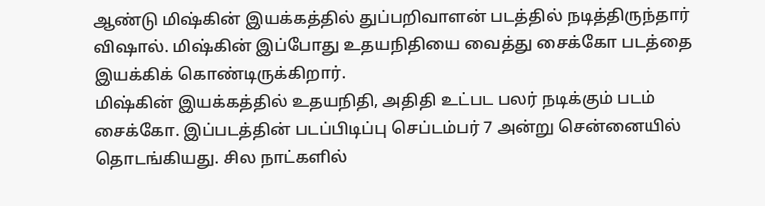ஆண்டு மிஷ்கின் இயக்கத்தில் துப்பறிவாளன் படத்தில் நடித்திருந்தார் விஷால். மிஷ்கின் இப்போது உதயநிதியை வைத்து சைக்கோ படத்தை இயக்கிக் கொண்டிருக்கிறார்.
மிஷ்கின் இயக்கத்தில் உதயநிதி, அதிதி உட்பட பலர் நடிக்கும் படம் சைக்கோ. இப்படத்தின் படப்பிடிப்பு செப்டம்பர் 7 அன்று சென்னையில் தொடங்கியது. சில நாட்களில்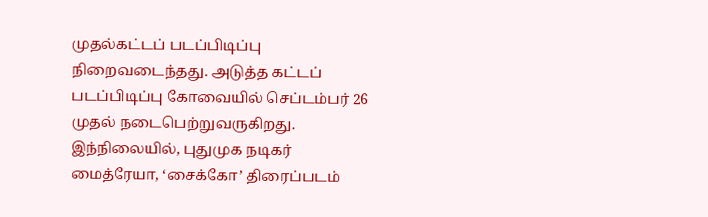முதல்கட்டப் படப்பிடிப்பு நிறைவடைந்தது. அடுத்த கட்டப் படப்பிடிப்பு கோவையில் செப்டம்பர் 26 முதல் நடைபெற்றுவருகிறது. இந்நிலையில், புதுமுக நடிகர் மைத்ரேயா, ‘சைக்கோ’ திரைப்படம்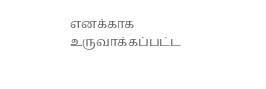எனக்காக உருவாக்கப்பட்ட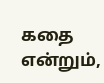கதை என்றும்,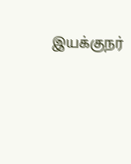இயக்குநர்